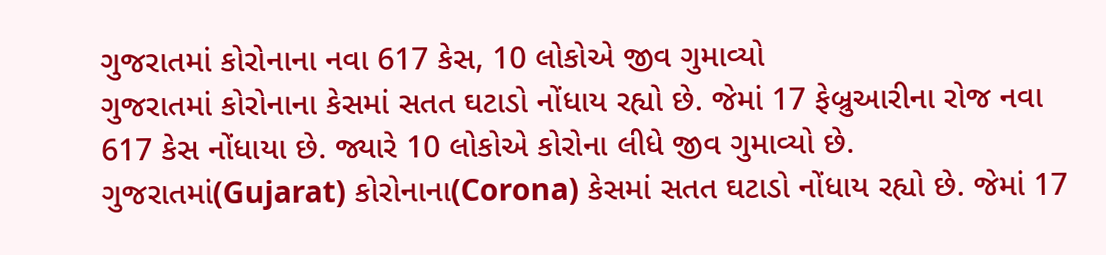ગુજરાતમાં કોરોનાના નવા 617 કેસ, 10 લોકોએ જીવ ગુમાવ્યો
ગુજરાતમાં કોરોનાના કેસમાં સતત ઘટાડો નોંધાય રહ્યો છે. જેમાં 17 ફેબ્રુઆરીના રોજ નવા 617 કેસ નોંધાયા છે. જ્યારે 10 લોકોએ કોરોના લીધે જીવ ગુમાવ્યો છે.
ગુજરાતમાં(Gujarat) કોરોનાના(Corona) કેસમાં સતત ઘટાડો નોંધાય રહ્યો છે. જેમાં 17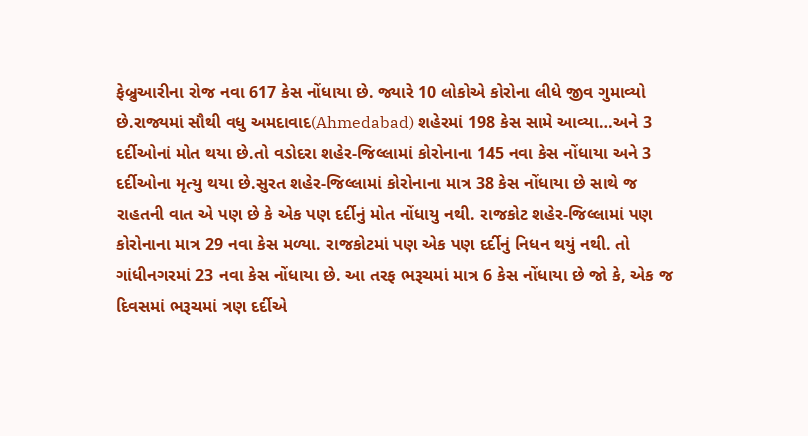ફેબ્રુઆરીના રોજ નવા 617 કેસ નોંધાયા છે. જ્યારે 10 લોકોએ કોરોના લીધે જીવ ગુમાવ્યો છે.રાજ્યમાં સૌથી વધુ અમદાવાદ(Ahmedabad) શહેરમાં 198 કેસ સામે આવ્યા…અને 3 દર્દીઓનાં મોત થયા છે.તો વડોદરા શહેર-જિલ્લામાં કોરોનાના 145 નવા કેસ નોંધાયા અને 3 દર્દીઓના મૃત્યુ થયા છે.સુરત શહેર-જિલ્લામાં કોરોનાના માત્ર 38 કેસ નોંધાયા છે સાથે જ રાહતની વાત એ પણ છે કે એક પણ દર્દીનું મોત નોંધાયુ નથી. રાજકોટ શહેર-જિલ્લામાં પણ કોરોનાના માત્ર 29 નવા કેસ મળ્યા. રાજકોટમાં પણ એક પણ દર્દીનું નિધન થયું નથી. તો ગાંધીનગરમાં 23 નવા કેસ નોંધાયા છે. આ તરફ ભરૂચમાં માત્ર 6 કેસ નોંધાયા છે જો કે, એક જ દિવસમાં ભરૂચમાં ત્રણ દર્દીએ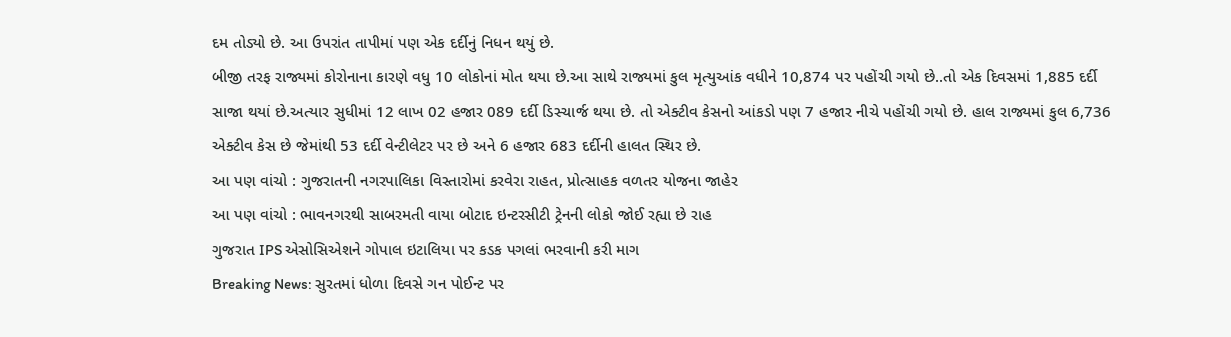દમ તોડ્યો છે. આ ઉપરાંત તાપીમાં પણ એક દર્દીનું નિધન થયું છે.
બીજી તરફ રાજ્યમાં કોરોનાના કારણે વધુ 10 લોકોનાં મોત થયા છે.આ સાથે રાજ્યમાં કુલ મૃત્યુઆંક વધીને 10,874 પર પહોંચી ગયો છે..તો એક દિવસમાં 1,885 દર્દી સાજા થયાં છે.અત્યાર સુધીમાં 12 લાખ 02 હજાર 089 દર્દી ડિસ્ચાર્જ થયા છે. તો એક્ટીવ કેસનો આંકડો પણ 7 હજાર નીચે પહોંચી ગયો છે. હાલ રાજ્યમાં કુલ 6,736 એક્ટીવ કેસ છે જેમાંથી 53 દર્દી વેન્ટીલેટર પર છે અને 6 હજાર 683 દર્દીની હાલત સ્થિર છે.
આ પણ વાંચો : ગુજરાતની નગરપાલિકા વિસ્તારોમાં કરવેરા રાહત, પ્રોત્સાહક વળતર યોજના જાહેર
આ પણ વાંચો : ભાવનગરથી સાબરમતી વાયા બોટાદ ઇન્ટરસીટી ટ્રેનની લોકો જોઈ રહ્યા છે રાહ
ગુજરાત IPS એસોસિએશને ગોપાલ ઇટાલિયા પર કડક પગલાં ભરવાની કરી માગ
Breaking News: સુરતમાં ધોળા દિવસે ગન પોઈન્ટ પર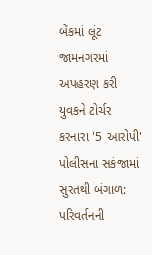બેંકમાં લૂંટ
જામનગરમાં અપહરણ કરી યુવકને ટોર્ચર કરનારા '5 આરોપી' પોલીસના સકંજામાં
સુરતથી બંગાળ: પરિવર્તનની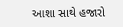આશા સાથે હજારો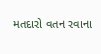મતદારો વતન રવાના